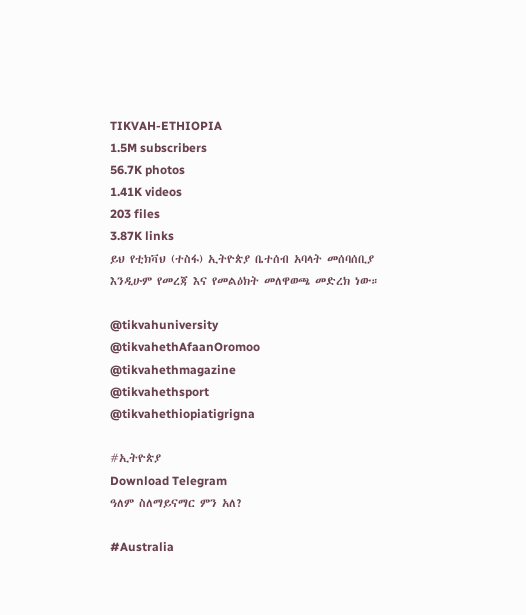TIKVAH-ETHIOPIA
1.5M subscribers
56.7K photos
1.41K videos
203 files
3.87K links
ይህ የቲክቫህ (ተስፋ) ኢትዮጵያ ቤተሰብ አባላት መሰባሰቢያ እንዲሁም የመረጃ እና የመልዕክት መለዋወጫ መድረክ ነው።

@tikvahuniversity
@tikvahethAfaanOromoo
@tikvahethmagazine
@tikvahethsport
@tikvahethiopiatigrigna

#ኢትዮጵያ
Download Telegram
ዓለም ስለማይናማር ምን አለ?

#Australia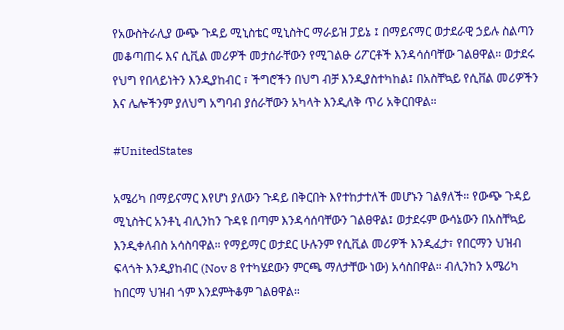የአውስትራሊያ ውጭ ጉዳይ ሚኒስቴር ሚኒስትር ማራይዝ ፓይኔ ፤ በማይናማር ወታደራዊ ኃይሉ ስልጣን መቆጣጠሩ እና ሲቪል መሪዎች መታሰራቸውን የሚገልፁ ሪፖርቶች እንዳሳሰባቸው ገልፀዋል። ወታደሩ የህግ የበላይነትን እንዲያከብር ፣ ችግሮችን በህግ ብቻ እንዲያስተካከል፤ በአስቸኳይ የሲቨል መሪዎችን እና ሌሎችንም ያለህግ አግባብ ያሰራቸውን አካላት እንዲለቅ ጥሪ አቅርበዋል።

#UnitedStates

አሜሪካ በማይናማር እየሆነ ያለውን ጉዳይ በቅርበት እየተከታተለች መሆኑን ገልፃለች። የውጭ ጉዳይ ሚኒስትር አንቶኒ ብሊንከን ጉዳዩ በጣም እንዳሳሰባቸውን ገልፀዋል፤ ወታደሩም ውሳኔውን በአስቸኳይ እንዲቀለብስ አሳስባዋል። የማይማር ወታደር ሁሉንም የሲቪል መሪዎች እንዲፈታ፣ የበርማን ህዝብ ፍላጎት እንዲያከብር (Nov 8 የተካሄደውን ምርጫ ማለታቸው ነው) አሳስበዋል። ብሊንከን አሜሪካ ከበርማ ህዝብ ጎም እንደምትቆም ገልፀዋል።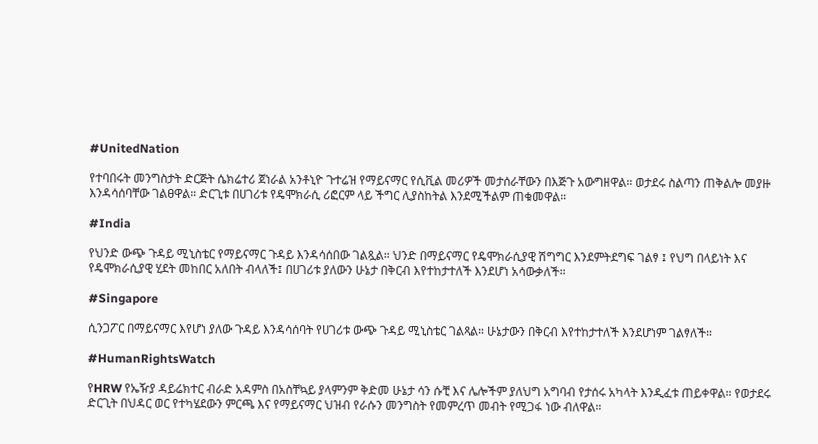#UnitedNation

የተባበሩት መንግስታት ድርጅት ሴክሬተሪ ጀነራል አንቶኒዮ ጉተሬዝ የማይናማር የሲቪል መሪዎች መታሰራቸውን በእጅጉ አውግዘዋል። ወታደሩ ስልጣን ጠቅልሎ መያዙ እንዳሳሰባቸው ገልፀዋል። ድርጊቱ በሀገሪቱ የዴሞክራሲ ሪፎርም ላይ ችግር ሊያስከትል እንደሚችልም ጠቁመዋል።

#India

የህንድ ውጭ ጉዳይ ሚኒስቴር የማይናማር ጉዳይ እንዳሳሰበው ገልጿል። ህንድ በማይናማር የዴሞክራሲያዊ ሽግግር እንደምትደግፍ ገልፃ ፤ የህግ በላይነት እና የዴሞክራሲያዊ ሂደት መከበር አለበት ብላለች፤ በሀገሪቱ ያለውን ሁኔታ በቅርብ እየተከታተለች እንደሆነ አሳውቃለች።

#Singapore

ሲንጋፖር በማይናማር እየሆነ ያለው ጉዳይ እንዳሳሰባት የሀገሪቱ ውጭ ጉዳይ ሚኒስቴር ገልጻል። ሁኔታውን በቅርብ እየተከታተለች እንደሆነም ገልፃለች።

#HumanRightsWatch

የHRW የኤዥያ ዳይሬክተር ብራድ አዳምስ በአስቸኳይ ያላምንም ቅድመ ሁኔታ ሳን ሱቺ እና ሌሎችም ያለህግ አግባብ የታሰሩ አካላት እንዲፈቱ ጠይቀዋል። የወታደሩ ድርጊት በህዳር ወር የተካሄደውን ምርጫ እና የማይናማር ህዝብ የራሱን መንግስት የመምረጥ መብት የሚጋፋ ነው ብለዋል።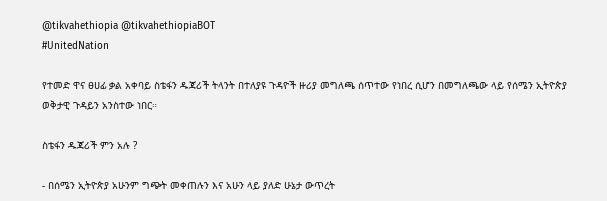@tikvahethiopia @tikvahethiopiaBOT
#UnitedNation

የተመድ ዋና ፀሀፊ ቃል አቀባይ ስቴፋን ዱጃሪች ትላንት በተለያዩ ጉዳዮች ዙሪያ መግለጫ ሰጥተው የነበረ ሲሆን በመግለጫው ላይ የሰሜን ኢትዮጵያ ወቅታዊ ጉዳይን አንስተው ነበር።

ስቴፋን ዱጃሪች ምን አሉ ?

- በሰሜን ኢትዮጵያ አሁንም ግጭት መቀጠሉን እና አሁን ላይ ያለድ ሁኔታ ውጥረት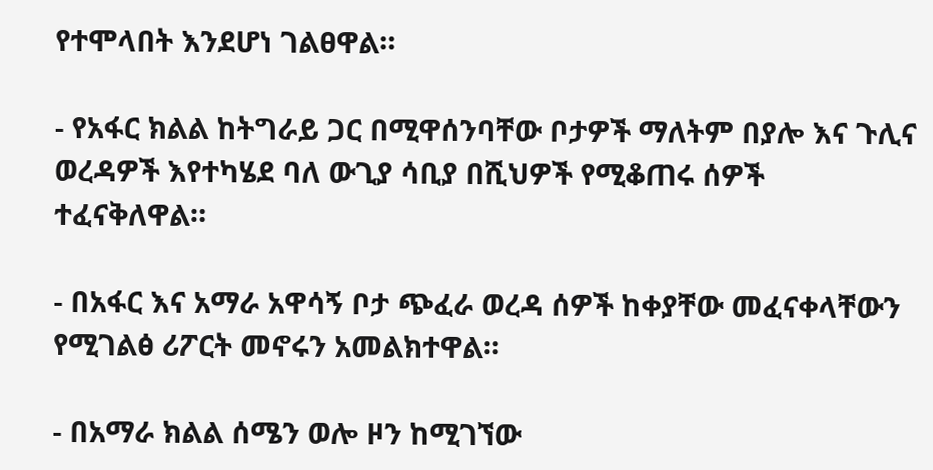የተሞላበት እንደሆነ ገልፀዋል።

- የአፋር ክልል ከትግራይ ጋር በሚዋሰንባቸው ቦታዎች ማለትም በያሎ እና ጉሊና ወረዳዎች እየተካሄደ ባለ ውጊያ ሳቢያ በሺህዎች የሚቆጠሩ ሰዎች ተፈናቅለዋል።

- በአፋር እና አማራ አዋሳኝ ቦታ ጭፈራ ወረዳ ሰዎች ከቀያቸው መፈናቀላቸውን የሚገልፅ ሪፖርት መኖሩን አመልክተዋል።

- በአማራ ክልል ሰሜን ወሎ ዞን ከሚገኘው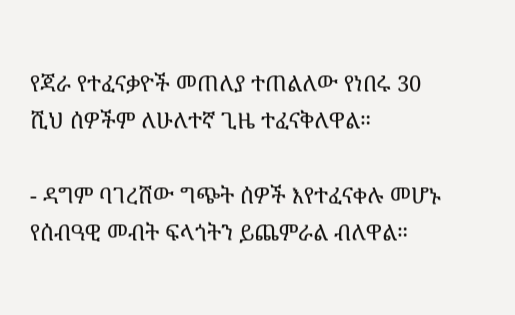የጃራ የተፈናቃዮች መጠለያ ተጠልለው የነበሩ 30 ሺህ ሰዎችም ለሁለተኛ ጊዜ ተፈናቅለዋል።

- ዳግም ባገረሸው ግጭት ሰዎች እየተፈናቀሉ መሆኑ የሰብዓዊ መብት ፍላጎትን ይጨምራል ብለዋል።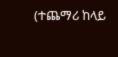(ተጨማሪ ከላይ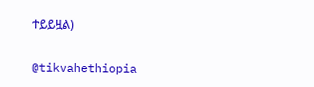ተይይዟል)

@tikvahethiopia